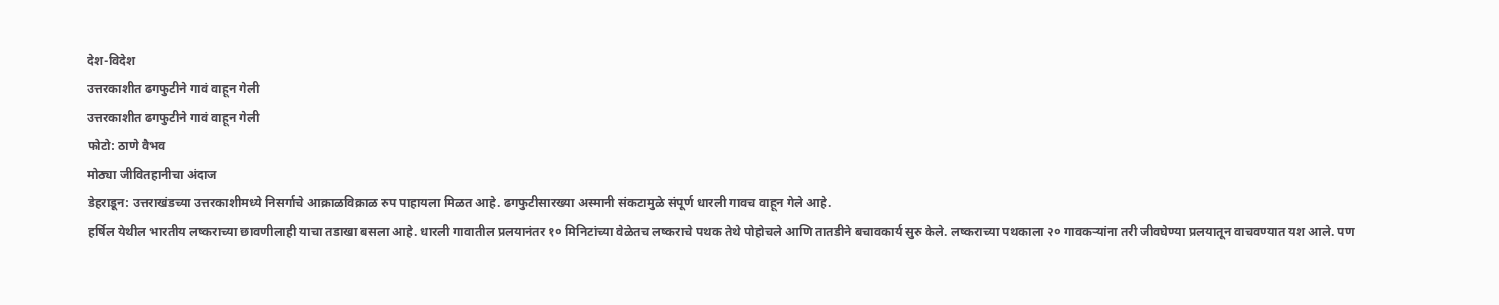देश-विदेश
उत्तरकाशीत ढगफुटीने गावं वाहून गेली
उत्तरकाशीत ढगफुटीने गावं वाहून गेली
फोटो: ठाणे वैभव
मोठ्या जीवितहानीचा अंदाज
डेहराडून: उत्तराखंडच्या उत्तरकाशीमध्ये निसर्गाचे आक्राळविक्राळ रुप पाहायला मिळत आहे. ढगफुटीसारख्या अस्मानी संकटामुळे संपूर्ण धारली गावच वाहून गेले आहे.
हर्षिल येथील भारतीय लष्कराच्या छावणीलाही याचा तडाखा बसला आहे. धारली गावातील प्रलयानंतर १० मिनिटांच्या वेळेतच लष्कराचे पथक तेथे पोहोचले आणि तातडीने बचावकार्य सुरु केले. लष्कराच्या पथकाला २० गावकऱ्यांना तरी जीवघेण्या प्रलयातून वाचवण्यात यश आले. पण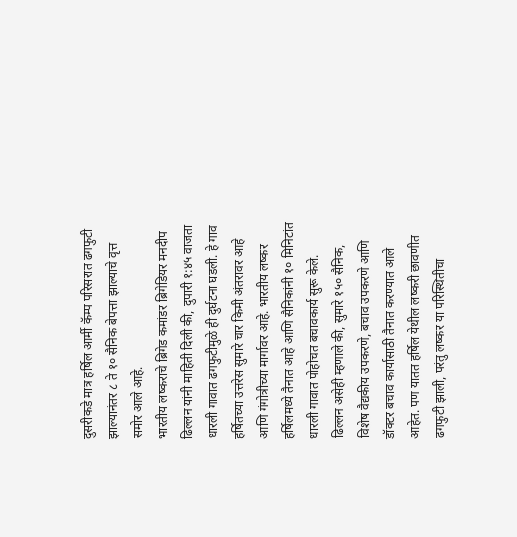दुसरीकडे मात्र हर्षिल आर्मी कॅम्प परिसरात ढगफुटी झाल्यानंतर ८ ते १० सैनिक बेपत्ता झाल्याचे वृत्त समोर आले आहे.
भारतीय लष्कराचे ब्रिगेड कमांडर ब्रिगेडियर मनदीप ढिल्लन यांनी माहिती दिली की, दुपारी १:४५ वाजता धारली गावात ढगफुटीमुळे ही दुर्घटना घडली. हे गाव हर्षितच्या उत्तरेस सुमारे चार किमी अंतरावर आहे आणि गंगोत्रीच्या मार्गावर आहे. भारतीय लष्कर हर्षिलमध्ये तैनात आहे आणि सैनिकांनी १० मिनिटांत धारली गावात पोहोचत बचावकार्य सुरू केले.
ढिल्लन असेही म्हणाले की, सुमारे १५० सैनिक, विशेष वैद्यकीय उपकरणे, बचाव उपकरणे आणि डॉक्टर बचाव कार्यासाठी तैनात करण्यात आले आहेत. पण यातत हर्षिल येथील लष्करी छावणीत ढगफुटी झाली, परंतु लष्कर या परिस्थितीचा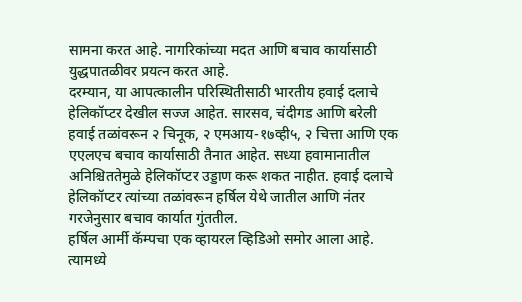सामना करत आहे. नागरिकांच्या मदत आणि बचाव कार्यासाठी युद्धपातळीवर प्रयत्न करत आहे.
दरम्यान, या आपत्कालीन परिस्थितीसाठी भारतीय हवाई दलाचे हेलिकॉप्टर देखील सज्ज आहेत. सारसव, चंदीगड आणि बरेली हवाई तळांवरून २ चिनूक, २ एमआय-१७व्ही५, २ चित्ता आणि एक एएलएच बचाव कार्यासाठी तैनात आहेत. सध्या हवामानातील अनिश्चिततेमुळे हेलिकॉप्टर उड्डाण करू शकत नाहीत. हवाई दलाचे हेलिकॉप्टर त्यांच्या तळांवरून हर्षिल येथे जातील आणि नंतर गरजेनुसार बचाव कार्यात गुंततील.
हर्षिल आर्मी कॅम्पचा एक व्हायरल व्हिडिओ समोर आला आहे. त्यामध्ये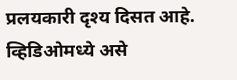प्रलयकारी दृश्य दिसत आहे. व्हिडिओमध्ये असे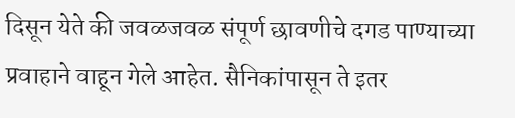दिसून येते की जवळजवळ संपूर्ण छावणीचे दगड पाण्याच्या प्रवाहाने वाहून गेले आहेत. सैनिकांपासून ते इतर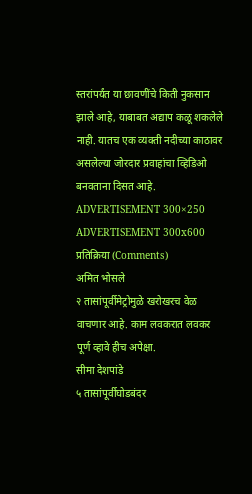स्तरांपर्यंत या छावणींचे किती नुकसान झाले आहे, याबाबत अद्याप कळू शकलेले नाही. यातच एक व्यक्ती नदीच्या काठावर असलेल्या जोरदार प्रवाहांचा व्हिडिओ बनवताना दिसत आहे.
ADVERTISEMENT 300×250
ADVERTISEMENT 300x600
प्रतिक्रिया (Comments)
अमित भोसले
२ तासांपूर्वीमेट्रोमुळे खरोखरच वेळ वाचणार आहे. काम लवकरात लवकर पूर्ण व्हावे हीच अपेक्षा.
सीमा देशपांडे
५ तासांपूर्वीघोडबंदर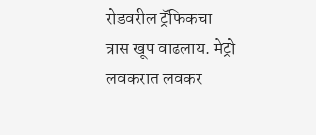रोडवरील ट्रॅफिकचा त्रास खूप वाढलाय. मेट्रो लवकरात लवकर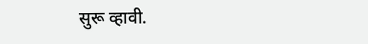सुरू व्हावी.